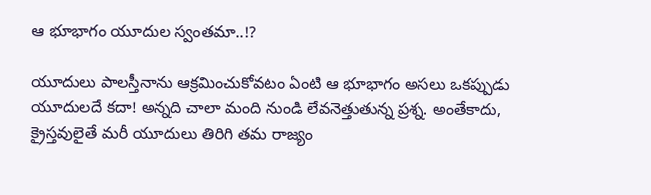ఆ భూభాగం యూదుల స్వంతమా..!?

యూదులు పాలస్తీనాను ఆక్రమించుకోవటం ఏంటి ఆ భూభాగం అసలు ఒకప్పుడు యూదులదే కదా! అన్నది చాలా మంది నుండి లేవనెత్తుతున్న ప్రశ్న. అంతేకాదు, క్రైస్తవులైతే మరీ యూదులు తిరిగి తమ రాజ్యం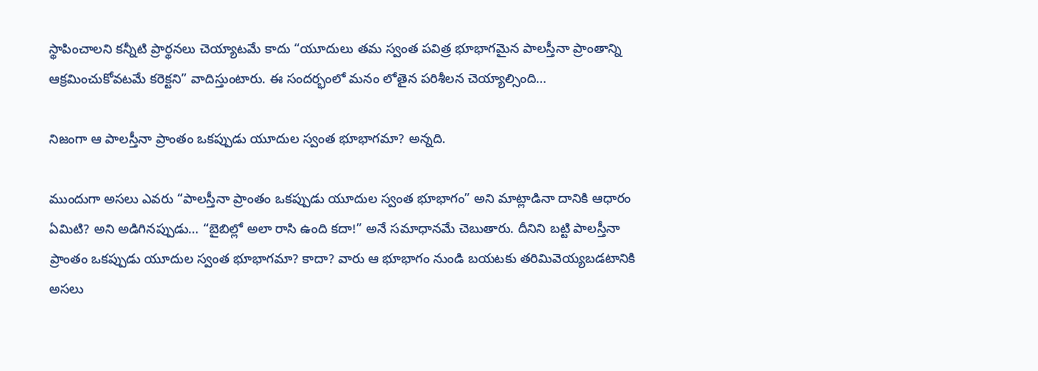స్థాపించాలని కన్నీటి ప్రార్థనలు చెయ్యాటమే కాదు “యూదులు తమ స్వంత పవిత్ర భూభాగమైన పాలస్తీనా ప్రాంతాన్ని ఆక్రమించుకోవటమే కరెక్టని” వాదిస్తుంటారు. ఈ సందర్భంలో మనం లోతైన పరిశీలన చెయ్యాల్సింది…

నిజంగా ఆ పాలస్తీనా ప్రాంతం ఒకప్పుడు యూదుల స్వంత భూభాగమా? అన్నది.

ముందుగా అసలు ఎవరు “పాలస్తీనా ప్రాంతం ఒకప్పుడు యూదుల స్వంత భూభాగం” అని మాట్లాడినా దానికి ఆధారం ఏమిటి? అని అడిగినప్పుడు… “బైబిల్లో అలా రాసి ఉంది కదా!” అనే సమాధానమే చెబుతారు. దీనిని బట్టి పాలస్తీనా ప్రాంతం ఒకప్పుడు యూదుల స్వంత భూభాగమా? కాదా? వారు ఆ భూభాగం నుండి బయటకు తరిమివెయ్యబడటానికి అసలు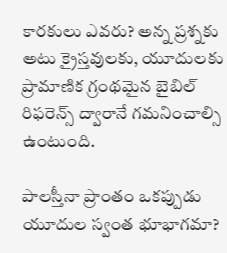కారకులు ఎవరు? అన్న ప్రశ్నకు అటు క్రైస్తవులకు, యూదులకు ప్రామాణిక గ్రంథమైన బైబిల్ రిఫరెన్స్ ద్వారానే గమనించాల్సి ఉంటుంది.

పాలస్తీనా ప్రాంతం ఒకప్పుడు యూదుల స్వంత భూభాగమా?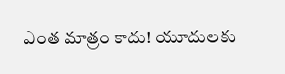ఎంత మాత్రం కాదు! యూదులకు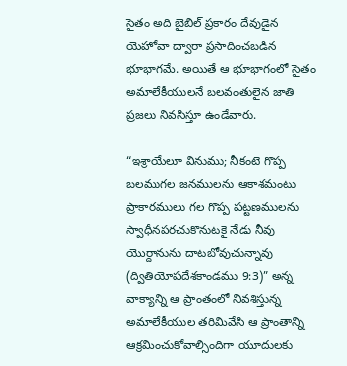సైతం అది బైబిల్ ప్రకారం దేవుడైన యెహోవా ద్వారా ప్రసాదించబడిన భూభాగమే. అయితే ఆ భూభాగంలో సైతం అమాలేకీయులనే బలవంతులైన జాతి ప్రజలు నివసిస్తూ ఉండేవారు.

“ఇశ్రాయేలూ వినుము; నీకంటె గొప్ప బలముగల జనములను ఆకాశమంటు ప్రాకారములు గల గొప్ప పట్టణములను స్వాధీనపరచుకొనుటకై నేడు నీవు యొర్దానును దాటబోవుచున్నావు (ద్వితియోపదేశకాండము 9:3)” అన్న వాక్యాన్ని ఆ ప్రాంతంలో నివశిస్తున్న అమాలేకీయుల తరిమివేసి ఆ ప్రాంతాన్ని ఆక్రమించుకోవాల్సిందిగా యూదులకు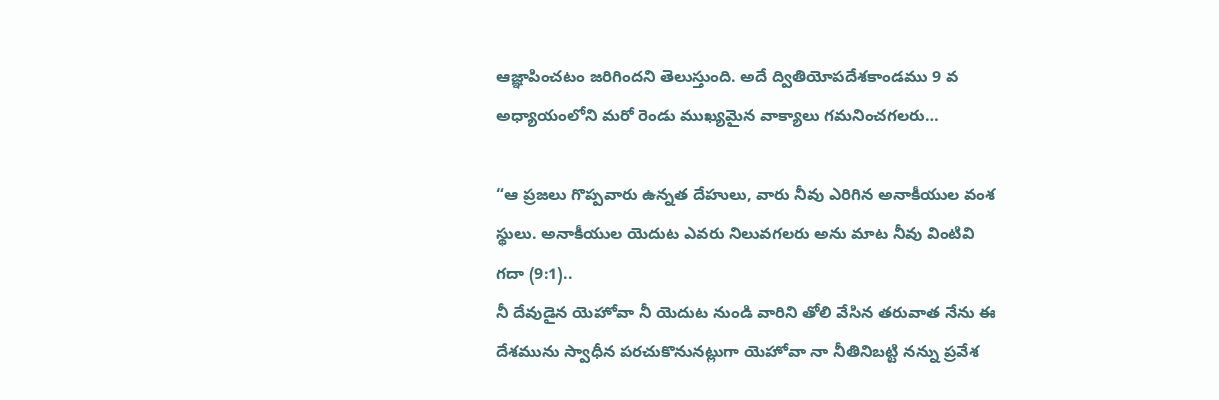ఆజ్ఞాపించటం జరిగిందని తెలుస్తుంది. అదే ద్వితియోపదేశకాండము 9 వ అధ్యాయంలోని మరో రెండు ముఖ్యమైన వాక్యాలు గమనించగలరు…

“ఆ ప్రజలు గొప్పవారు ఉన్నత దేహులు, వారు నీవు ఎరిగిన అనాకీయుల వంశ స్థులు. అనాకీయుల యెదుట ఎవరు నిలువగలరు అను మాట నీవు వింటివి గదా (9:1)..
నీ దేవుడైన యెహోవా నీ యెదుట నుండి వారిని తోలి వేసిన తరువాత నేను ఈ దేశమును స్వాధీన పరచుకొనునట్లుగా యెహోవా నా నీతినిబట్టి నన్ను ప్రవేశ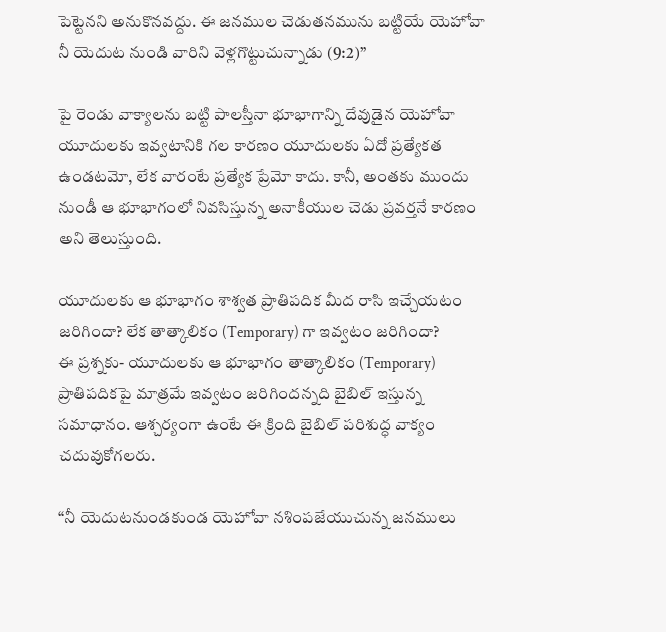పెట్టెనని అనుకొనవద్దు. ఈ జనముల చెడుతనమును బట్టియే యెహోవా నీ యెదుట నుండి వారిని వెళ్లగొట్టుచున్నాడు (9:2)”

పై రెండు వాక్యాలను బట్టి పాలస్తీనా భూభాగాన్ని దేవుడైన యెహోవా యూదులకు ఇవ్వటానికి గల కారణం యూదులకు ఏదో ప్రత్యేకత ఉండటమో, లేక వారంటే ప్రత్యేక ప్రేమో కాదు. కానీ, అంతకు ముందు నుండీ ఆ భూభాగంలో నివసిస్తున్న అనాకీయుల చెడు ప్రవర్తనే కారణం అని తెలుస్తుంది.

యూదులకు ఆ భూభాగం శాశ్వత ప్రాతిపదిక మీద రాసి ఇచ్చేయటం జరిగిందా? లేక తాత్కాలికం (Temporary) గా ఇవ్వటం జరిగిందా?
ఈ ప్రశ్నకు- యూదులకు ఆ భూభాగం తాత్కాలికం (Temporary) ప్రాతిపదికపై మాత్రమే ఇవ్వటం జరిగిందన్నది బైబిల్ ఇస్తున్న సమాధానం. ఆశ్చర్యంగా ఉంటే ఈ క్రింది బైబిల్ పరిశుద్ధ వాక్యం చదువుకోగలరు.

“నీ యెదుటనుండకుండ యెహోవా నశింపజేయుచున్న జనములు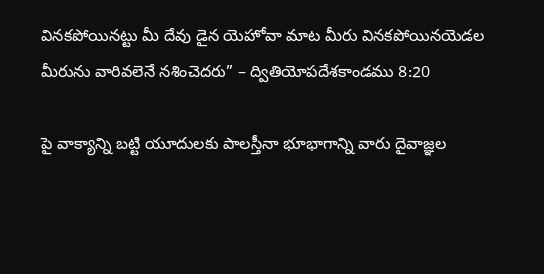వినకపోయినట్టు మీ దేవు డైన యెహోవా మాట మీరు వినకపోయినయెడల మీరును వారివలెనే నశించెదరు” – ద్వితియోపదేశకాండము 8:20

పై వాక్యాన్ని బట్టి యూదులకు పాలస్తీనా భూభాగాన్ని వారు దైవాజ్ఞల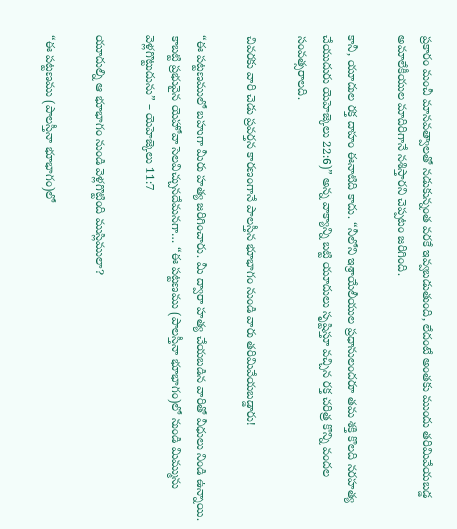ప్రకారం మంచీ మానవత్వాలతో నడుకున్నంత వరకే ఇవ్వబడుతుంది, లేదంటే అంతకు ముందు తరిమివేయబడ్డ అమాలేకీయుల మాదిరిగానే నశిస్తారని చెప్పటం జరిగింది.

కానీ, యూదుల రక్త దాహం ఈనాటిది కాదు. “నీలోని ఇశ్రాయేలీయుల ప్రధానులందరూ తమ శక్తి కొలది నరహత్య చేయుదురు యెహెజ్కెలు 22:6)” అన్న వాక్యాన్ని బట్టి యూదులు సృష్టిస్తూ వచ్చిన రక్త చరిత్ర కొన్ని వందల సంవత్సరాలది.

చివరకు వారి చెడు ప్రవర్తన కారణంగానే పాలస్తీన భూభాగం నుండి వారు తరిమివేయబడ్డారు!

“ఈ పట్టణములో బహుగా మీరు హత్య జరిగించారు. మీ ద్వారా హత్య చేయబడిన వారితో వీధులు నిండి ఉన్నాయి. కాబట్టి ప్రభువైన యెహోవా సెలవిచ్చునదేమనగా… “ఈ పట్టణము (పాలస్తీనా భూభాగం)లో నుండి మిమ్మును వెళ్లగొట్టుదును” – యెహెజ్కెలు 11:7

యూదుల్ని ఆ భూభాగం నుండి వెళ్లగొట్టింది ముస్లిములా?

“ఈ పట్టణము (పాలస్తీనా భూభాగం)లో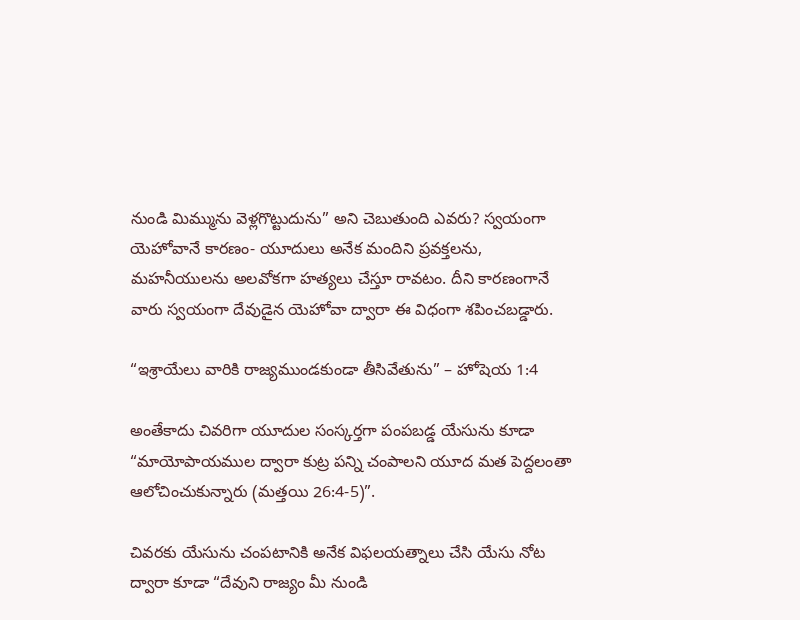నుండి మిమ్మును వెళ్లగొట్టుదును” అని చెబుతుంది ఎవరు? స్వయంగా యెహోవానే కారణం- యూదులు అనేక మందిని ప్రవక్తలను, మహనీయులను అలవోకగా హత్యలు చేస్తూ రావటం. దీని కారణంగానే వారు స్వయంగా దేవుడైన యెహోవా ద్వారా ఈ విధంగా శపించబడ్డారు.

“ఇశ్రాయేలు వారికి రాజ్యముండకుండా తీసివేతును” – హోషెయ 1:4

అంతేకాదు చివరిగా యూదుల సంస్కర్తగా పంపబడ్డ యేసును కూడా “మాయోపాయముల ద్వారా కుట్ర పన్ని చంపాలని యూద మత పెద్దలంతా ఆలోచించుకున్నారు (మత్తయి 26:4-5)”.

చివరకు యేసును చంపటానికి అనేక విఫలయత్నాలు చేసి యేసు నోట ద్వారా కూడా “దేవుని రాజ్యం మీ నుండి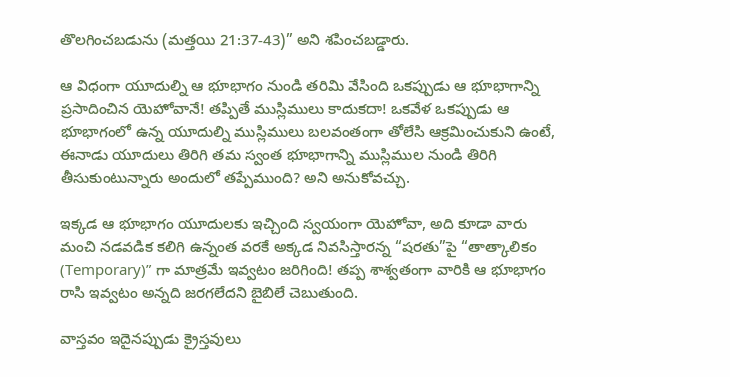తొలగించబడును (మత్తయి 21:37-43)” అని శపించబడ్డారు.

ఆ విధంగా యూదుల్ని ఆ భూభాగం నుండి తరిమి వేసింది ఒకప్పుడు ఆ భూభాగాన్ని ప్రసాదించిన యెహోవానే! తప్పితే ముస్లిములు కాదుకదా! ఒకవేళ ఒకప్పుడు ఆ భూభాగంలో ఉన్న యూదుల్ని ముస్లిములు బలవంతంగా తోలేసి ఆక్రమించుకుని ఉంటే, ఈనాడు యూదులు తిరిగి తమ స్వంత భూభాగాన్ని ముస్లిముల నుండి తిరిగి తీసుకుంటున్నారు అందులో తప్పేముంది? అని అనుకోవచ్చు.

ఇక్కడ ఆ భూభాగం యూదులకు ఇచ్చింది స్వయంగా యెహోవా, అది కూడా వారు మంచి నడవడిక కలిగి ఉన్నంత వరకే అక్కడ నివసిస్తారన్న “షరతు”పై “తాత్కాలికం (Temporary)” గా మాత్రమే ఇవ్వటం జరిగింది! తప్ప శాశ్వతంగా వారికి ఆ భూభాగం రాసి ఇవ్వటం అన్నది జరగలేదని బైబిలే చెబుతుంది.

వాస్తవం ఇదైనప్పుడు క్రైస్తవులు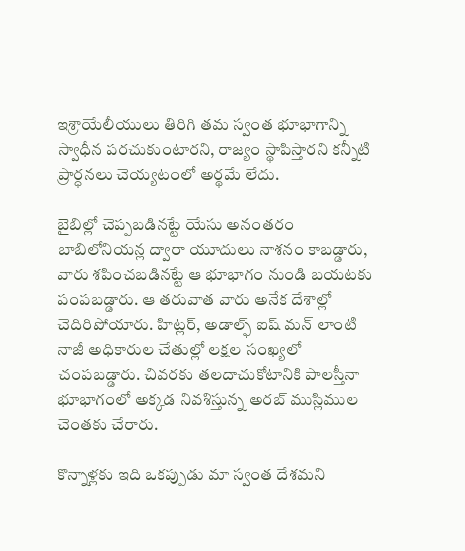ఇశ్రాయేలీయులు తిరిగి తమ స్వంత భూభాగాన్ని స్వాధీన పరచుకుంటారని, రాజ్యం స్థాపిస్తారని కన్నీటి ప్రార్ధనలు చెయ్యటంలో అర్థమే లేదు.

బైబిల్లో చెప్పబడినట్టే యేసు అనంతరం బాబిలోనియన్ల ద్వారా యూదులు నాశనం కాబడ్డారు, వారు శపించబడినట్టే ఆ భూభాగం నుండి బయటకు పంపబడ్డారు. ఆ తరువాత వారు అనేక దేశాల్లో చెదిరిపోయారు. హిట్లర్, అడాల్ఫ్ ఐష్ మన్ లాంటి నాజీ అధికారుల చేతుల్లో లక్షల సంఖ్యలో చంపబడ్డారు. చివరకు తలదాచుకోటానికి పాలస్తీనా భూభాగంలో అక్కడ నివశిస్తున్న అరబ్ ముస్లిముల చెంతకు చేరారు.

కొన్నాళ్లకు ఇది ఒకప్పుడు మా స్వంత దేశమని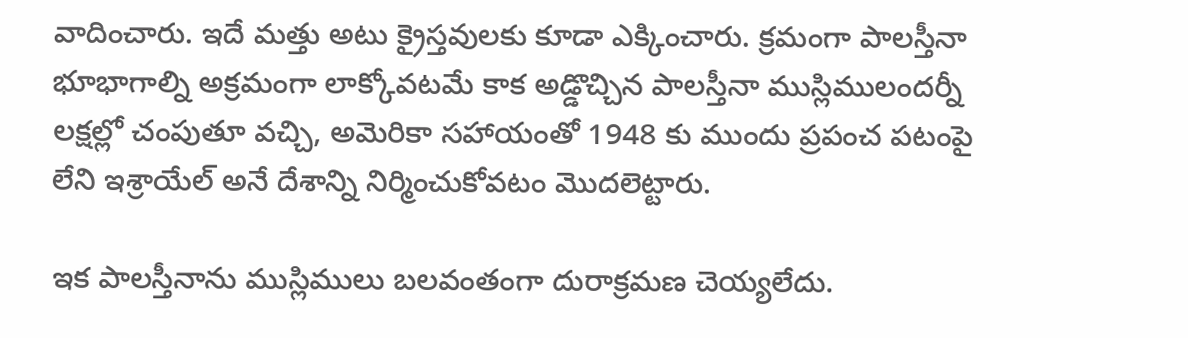వాదించారు. ఇదే మత్తు అటు క్రైస్తవులకు కూడా ఎక్కించారు. క్రమంగా పాలస్తీనా భూభాగాల్ని అక్రమంగా లాక్కోవటమే కాక అడ్డొచ్చిన పాలస్తీనా ముస్లిములందర్నీ లక్షల్లో చంపుతూ వచ్చి, అమెరికా సహాయంతో 1948 కు ముందు ప్రపంచ పటంపై లేని ఇశ్రాయేల్ అనే దేశాన్ని నిర్మించుకోవటం మొదలెట్టారు.

ఇక పాలస్తీనాను ముస్లిములు బలవంతంగా దురాక్రమణ చెయ్యలేదు.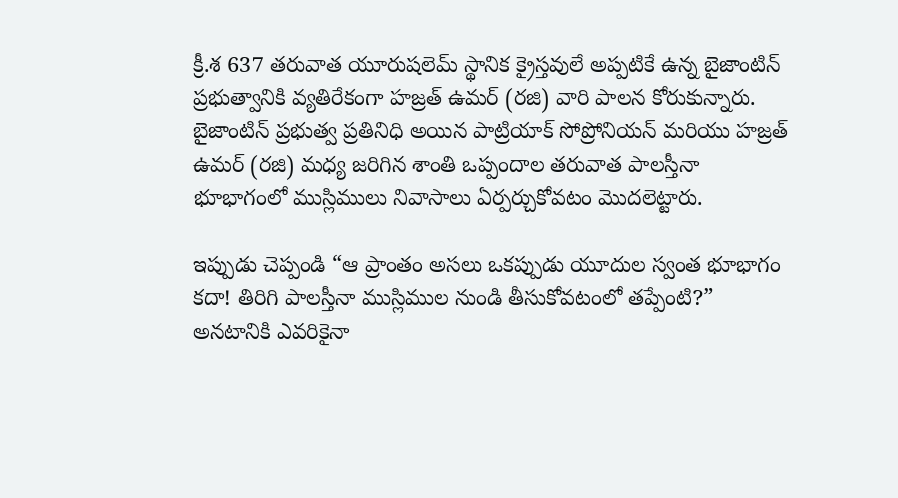క్రీ.శ 637 తరువాత యూరుషలెమ్ స్థానిక క్రైస్తవులే అప్పటికే ఉన్న బైజాంటిన్ ప్రభుత్వానికి వ్యతిరేకంగా హజ్రత్ ఉమర్ (రజి) వారి పాలన కోరుకున్నారు. బైజాంటిన్ ప్రభుత్వ ప్రతినిధి అయిన పాట్రియాక్ సోప్రోనియన్ మరియు హజ్రత్ ఉమర్ (రజి) మధ్య జరిగిన శాంతి ఒప్పందాల తరువాత పాలస్తీనా భూభాగంలో ముస్లిములు నివాసాలు ఏర్పర్చుకోవటం మొదలెట్టారు.

ఇప్పుడు చెప్పండి “ఆ ప్రాంతం అసలు ఒకప్పుడు యూదుల స్వంత భూభాగం కదా! తిరిగి పాలస్తీనా ముస్లిముల నుండి తీసుకోవటంలో తప్పేంటి?” అనటానికి ఎవరికైనా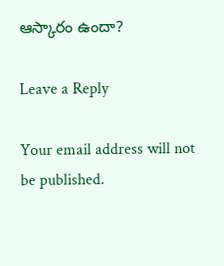ఆస్కారం ఉందా?

Leave a Reply

Your email address will not be published.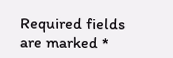Required fields are marked *